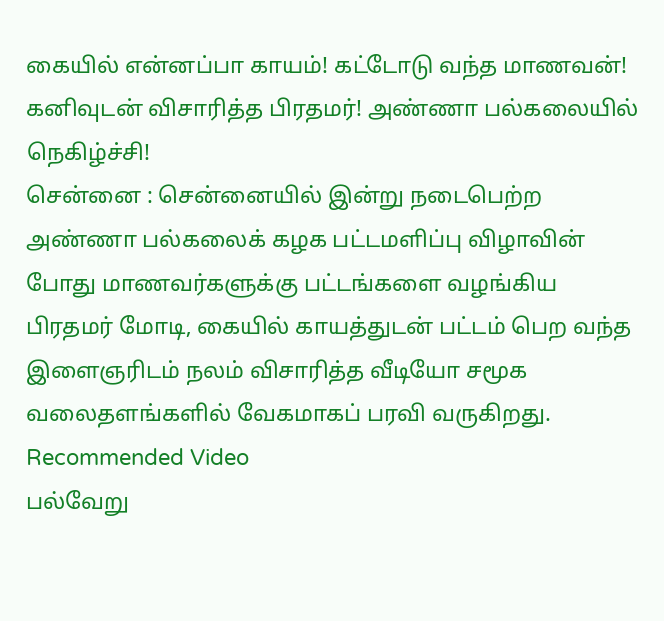கையில் என்னப்பா காயம்! கட்டோடு வந்த மாணவன்! கனிவுடன் விசாரித்த பிரதமர்! அண்ணா பல்கலையில் நெகிழ்ச்சி!
சென்னை : சென்னையில் இன்று நடைபெற்ற அண்ணா பல்கலைக் கழக பட்டமளிப்பு விழாவின் போது மாணவர்களுக்கு பட்டங்களை வழங்கிய பிரதமர் மோடி, கையில் காயத்துடன் பட்டம் பெற வந்த இளைஞரிடம் நலம் விசாரித்த வீடியோ சமூக வலைதளங்களில் வேகமாகப் பரவி வருகிறது.
Recommended Video
பல்வேறு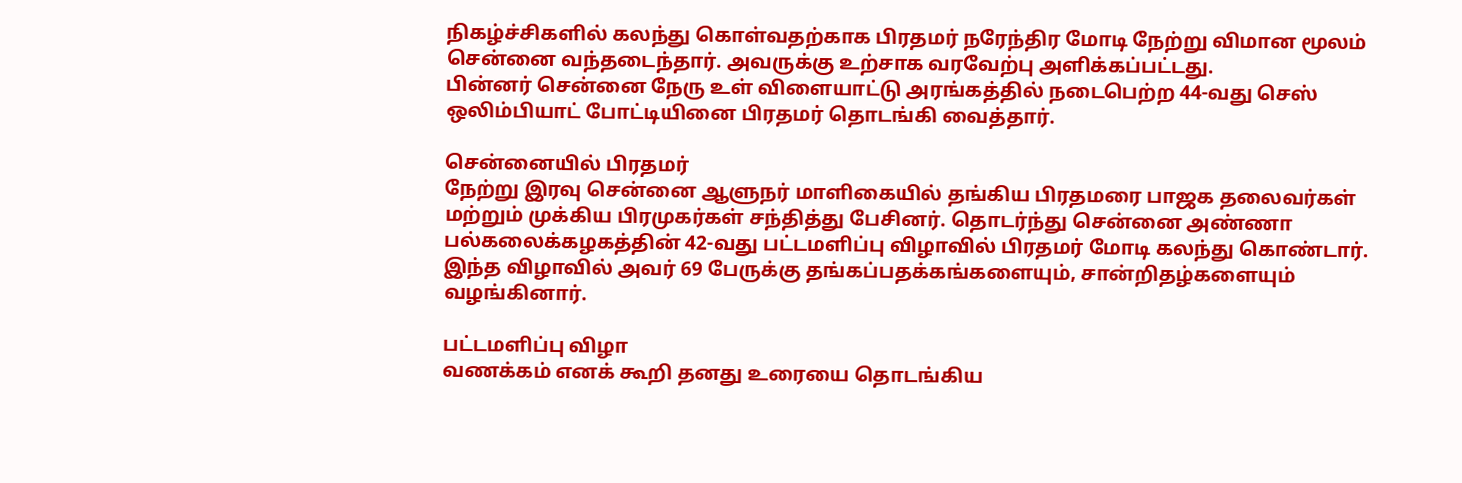நிகழ்ச்சிகளில் கலந்து கொள்வதற்காக பிரதமர் நரேந்திர மோடி நேற்று விமான மூலம் சென்னை வந்தடைந்தார். அவருக்கு உற்சாக வரவேற்பு அளிக்கப்பட்டது.
பின்னர் சென்னை நேரு உள் விளையாட்டு அரங்கத்தில் நடைபெற்ற 44-வது செஸ் ஒலிம்பியாட் போட்டியினை பிரதமர் தொடங்கி வைத்தார்.

சென்னையில் பிரதமர்
நேற்று இரவு சென்னை ஆளுநர் மாளிகையில் தங்கிய பிரதமரை பாஜக தலைவர்கள் மற்றும் முக்கிய பிரமுகர்கள் சந்தித்து பேசினர். தொடர்ந்து சென்னை அண்ணா பல்கலைக்கழகத்தின் 42-வது பட்டமளிப்பு விழாவில் பிரதமர் மோடி கலந்து கொண்டார். இந்த விழாவில் அவர் 69 பேருக்கு தங்கப்பதக்கங்களையும், சான்றிதழ்களையும் வழங்கினார்.

பட்டமளிப்பு விழா
வணக்கம் எனக் கூறி தனது உரையை தொடங்கிய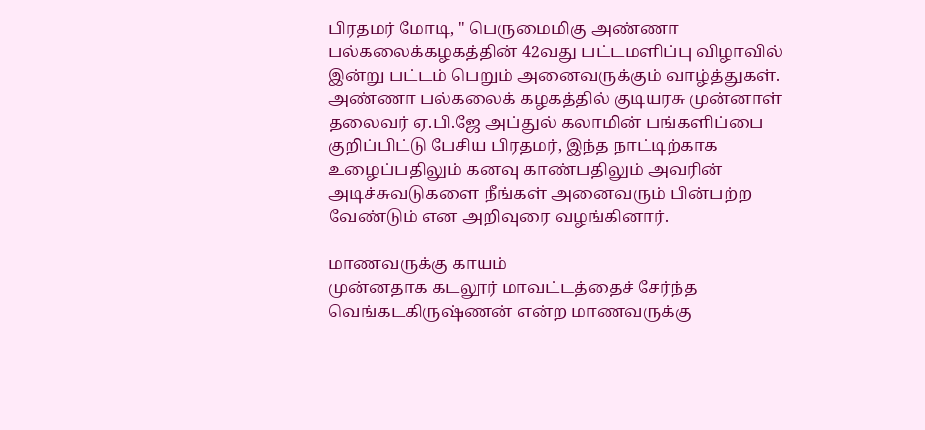பிரதமர் மோடி, " பெருமைமிகு அண்ணா பல்கலைக்கழகத்தின் 42வது பட்டமளிப்பு விழாவில் இன்று பட்டம் பெறும் அனைவருக்கும் வாழ்த்துகள். அண்ணா பல்கலைக் கழகத்தில் குடியரசு முன்னாள் தலைவர் ஏ.பி.ஜே அப்துல் கலாமின் பங்களிப்பை குறிப்பிட்டு பேசிய பிரதமர், இந்த நாட்டிற்காக உழைப்பதிலும் கனவு காண்பதிலும் அவரின் அடிச்சுவடுகளை நீங்கள் அனைவரும் பின்பற்ற வேண்டும் என அறிவுரை வழங்கினார்.

மாணவருக்கு காயம்
முன்னதாக கடலூர் மாவட்டத்தைச் சேர்ந்த வெங்கடகிருஷ்ணன் என்ற மாணவருக்கு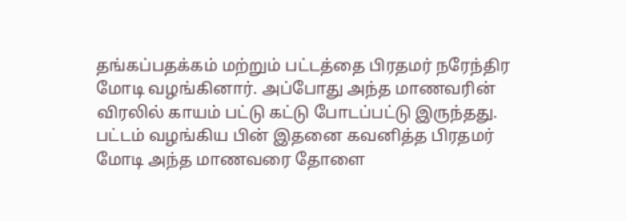தங்கப்பதக்கம் மற்றும் பட்டத்தை பிரதமர் நரேந்திர மோடி வழங்கினார். அப்போது அந்த மாணவரின் விரலில் காயம் பட்டு கட்டு போடப்பட்டு இருந்தது. பட்டம் வழங்கிய பின் இதனை கவனித்த பிரதமர் மோடி அந்த மாணவரை தோளை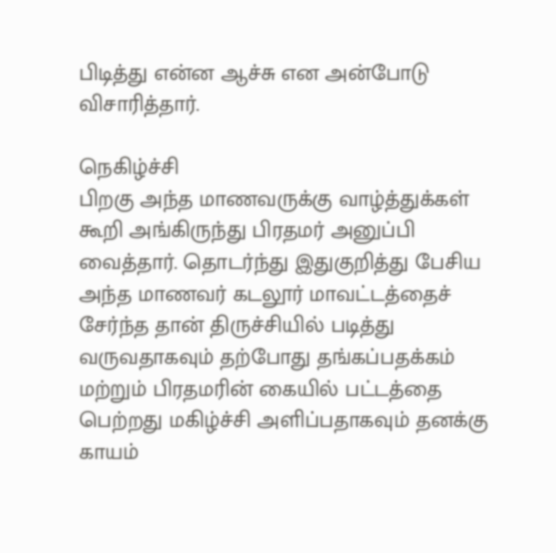பிடித்து என்ன ஆச்சு என அன்போடு விசாரித்தார்.

நெகிழ்ச்சி
பிறகு அந்த மாணவருக்கு வாழ்த்துக்கள் கூறி அங்கிருந்து பிரதமர் அனுப்பி வைத்தார். தொடர்ந்து இதுகுறித்து பேசிய அந்த மாணவர் கடலூர் மாவட்டத்தைச் சேர்ந்த தான் திருச்சியில் படித்து வருவதாகவும் தற்போது தங்கப்பதக்கம் மற்றும் பிரதமரின் கையில் பட்டத்தை பெற்றது மகிழ்ச்சி அளிப்பதாகவும் தனக்கு காயம்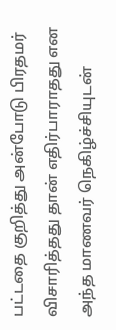பட்டதை குறித்து அன்போடு பிரதமர் விசாரித்தது தான் எதிர்பாராதது என அந்த மாணவர் நெகிழ்ச்சியுடன்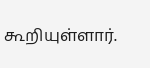கூறியுள்ளார்.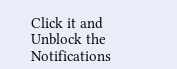Click it and Unblock the Notifications